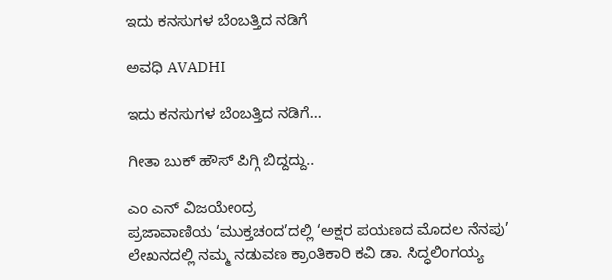ಇದು ಕನಸುಗಳ ಬೆಂಬತ್ತಿದ ನಡಿಗೆ‍

ಅವಧಿ AVADHI

ಇದು ಕನಸುಗಳ ಬೆಂಬತ್ತಿದ ನಡಿಗೆ...

ಗೀತಾ ಬುಕ್ ಹೌಸ್ ಪಿಗ್ಗಿ ಬಿದ್ದದ್ದು..

ಎಂ ಎನ್ ವಿಜಯೇಂದ್ರ
ಪ್ರಜಾವಾಣಿಯ ‘ಮುಕ್ತಚಂದ’ದಲ್ಲಿ ‘ಅಕ್ಷರ ಪಯಣದ ಮೊದಲ ನೆನಪು’ ಲೇಖನದಲ್ಲಿ ನಮ್ಮ ನಡುವಣ ಕ್ರಾಂತಿಕಾರಿ ಕವಿ ಡಾ. ಸಿದ್ಧಲಿಂಗಯ್ಯ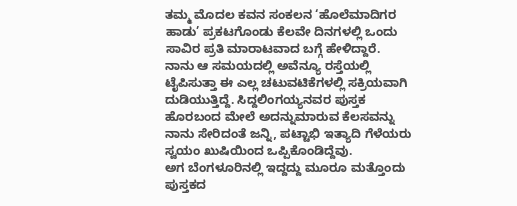ತಮ್ಮ ಮೊದಲ ಕವನ ಸಂಕಲನ ‘ಹೊಲೆಮಾದಿಗರ ಹಾಡು’ ಪ್ರಕಟಗೊಂಡು ಕೆಲವೇ ದಿನಗಳಲ್ಲಿ ಒಂದು ಸಾವಿರ ಪ್ರತಿ ಮಾರಾಟವಾದ ಬಗ್ಗೆ ಹೇಳಿದ್ದಾರೆ.
ನಾನು ಆ ಸಮಯದಲ್ಲಿ ಅವೆನ್ಯೂ ರಸ್ತೆಯಲ್ಲಿ ಟೈಪಿಸುತ್ತಾ ಈ ಎಲ್ಲ ಚಟುವಟಿಕೆಗಳಲ್ಲಿ ಸಕ್ರಿಯವಾಗಿ ದುಡಿಯುತ್ತಿದ್ದೆ. ಸಿದ್ದಲಿಂಗಯ್ಯನವರ ಪುಸ್ತಕ ಹೊರಬಂದ ಮೇಲೆ ಅದನ್ನುಮಾರುವ ಕೆಲಸವನ್ನು ನಾನು ಸೇರಿದಂತೆ ಜನ್ನಿ, ಪಟ್ಟಾಭಿ ಇತ್ಯಾದಿ ಗೆಳೆಯರು ಸ್ವಯಂ ಖುಷಿಯಿಂದ ಒಪ್ಪಿಕೊಂಡಿದ್ದೆವು.
ಅಗ ಬೆಂಗಳೂರಿನಲ್ಲಿ ಇದ್ದದ್ದು ಮೂರೂ ಮತ್ತೊಂದು ಪುಸ್ತಕದ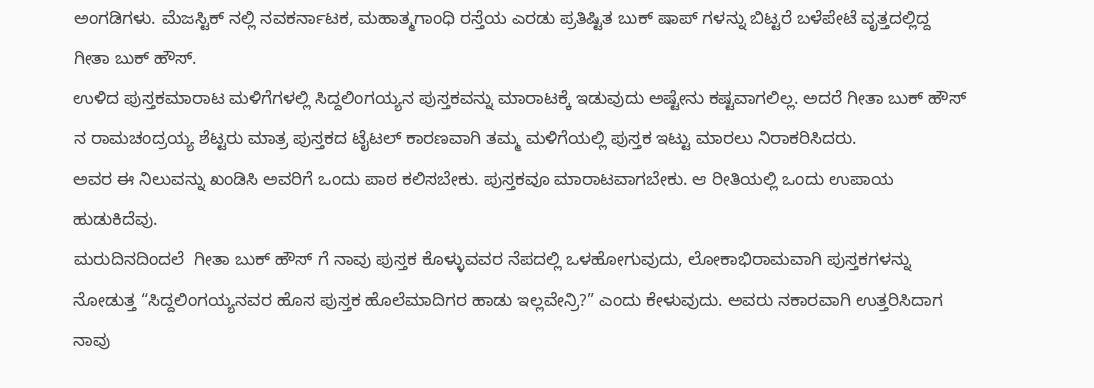ಅಂಗಡಿಗಳು. ಮೆಜಸ್ಟಿಕ್ ನಲ್ಲಿ ನವಕರ್ನಾಟಕ, ಮಹಾತ್ಮಗಾಂಧಿ ರಸ್ತೆಯ ಎರಡು ಪ್ರತಿಷ್ಟಿತ ಬುಕ್ ಷಾಪ್ ಗಳನ್ನು ಬಿಟ್ಟರೆ ಬಳೆಪೇಟೆ ವೃತ್ತದಲ್ಲಿದ್ದ ಗೀತಾ ಬುಕ್ ಹೌಸ್.
ಉಳಿದ ಪುಸ್ತಕಮಾರಾಟ ಮಳಿಗೆಗಳಲ್ಲಿ ಸಿದ್ದಲಿಂಗಯ್ಯನ ಪುಸ್ತಕವನ್ನು ಮಾರಾಟಕ್ಕೆ ಇಡುವುದು ಅಷ್ಟೇನು ಕಷ್ಟವಾಗಲಿಲ್ಲ. ಅದರೆ ಗೀತಾ ಬುಕ್ ಹೌಸ್ ನ ರಾಮಚಂದ್ರಯ್ಯ ಶೆಟ್ಟರು ಮಾತ್ರ ಪುಸ್ತಕದ ಟೈಟಲ್ ಕಾರಣವಾಗಿ ತಮ್ಮ ಮಳಿಗೆಯಲ್ಲಿ ಪುಸ್ತಕ ಇಟ್ಟು ಮಾರಲು ನಿರಾಕರಿಸಿದರು.
ಅವರ ಈ ನಿಲುವನ್ನು ಖಂಡಿಸಿ ಅವರಿಗೆ ಒಂದು ಪಾಠ ಕಲಿಸಬೇಕು. ಪುಸ್ತಕವೂ ಮಾರಾಟವಾಗಬೇಕು. ಆ ರೀತಿಯಲ್ಲಿ ಒಂದು ಉಪಾಯ ಹುಡುಕಿದೆವು.
ಮರುದಿನದಿಂದಲೆ  ಗೀತಾ ಬುಕ್ ಹೌಸ್ ಗೆ ನಾವು ಪುಸ್ತಕ ಕೊಳ್ಳುವವರ ನೆಪದಲ್ಲಿ ಒಳಹೋಗುವುದು, ಲೋಕಾಭಿರಾಮವಾಗಿ ಪುಸ್ತಕಗಳನ್ನು ನೋಡುತ್ತ “ಸಿದ್ದಲಿಂಗಯ್ಯನವರ ಹೊಸ ಪುಸ್ತಕ ಹೊಲೆಮಾದಿಗರ ಹಾಡು ಇಲ್ಲವೇನ್ರಿ?” ಎಂದು ಕೇಳುವುದು. ಅವರು ನಕಾರವಾಗಿ ಉತ್ತರಿಸಿದಾಗ ನಾವು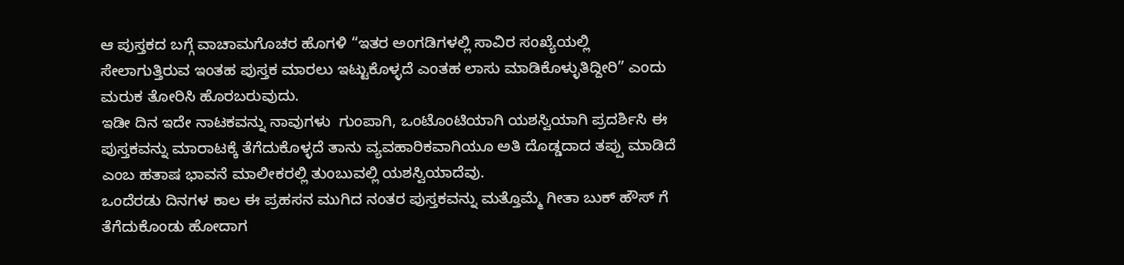ಆ ಪುಸ್ತಕದ ಬಗ್ಗೆ ವಾಚಾಮಗೊಚರ ಹೊಗಳಿ “ಇತರ ಅಂಗಡಿಗಳಲ್ಲಿ ಸಾವಿರ ಸಂಖ್ಯೆಯಲ್ಲಿ ಸೇಲಾಗುತ್ತಿರುವ ಇಂತಹ ಪುಸ್ತಕ ಮಾರಲು ಇಟ್ಟುಕೊಳ್ಳದೆ ಎಂತಹ ಲಾಸು ಮಾಡಿಕೊಳ್ಳುತಿದ್ದೀರಿ” ಎಂದು ಮರುಕ ತೋರಿಸಿ ಹೊರಬರುವುದು.
ಇಡೀ ದಿನ ಇದೇ ನಾಟಕವನ್ನು ನಾವುಗಳು  ಗುಂಪಾಗಿ, ಒಂಟೊಂಟಿಯಾಗಿ ಯಶಸ್ವಿಯಾಗಿ ಪ್ರದರ್ಶಿಸಿ ಈ ಪುಸ್ತಕವನ್ನು ಮಾರಾಟಕ್ಕೆ ತೆಗೆದುಕೊಳ್ಳದೆ ತಾನು ವ್ಯವಹಾರಿಕವಾಗಿಯೂ ಅತಿ ದೊಡ್ಡದಾದ ತಪ್ಪು ಮಾಡಿದೆ ಎಂಬ ಹತಾಷ ಭಾವನೆ ಮಾಲೀಕರಲ್ಲಿ ತುಂಬುವಲ್ಲಿ ಯಶಸ್ವಿಯಾದೆವು.
ಒಂದೆರಡು ದಿನಗಳ ಕಾಲ ಈ ಪ್ರಹಸನ ಮುಗಿದ ನಂತರ ಪುಸ್ತಕವನ್ನು ಮತ್ತೊಮ್ಮೆ ಗೀತಾ ಬುಕ್ ಹೌಸ್ ಗೆ ತೆಗೆದುಕೊಂಡು ಹೋದಾಗ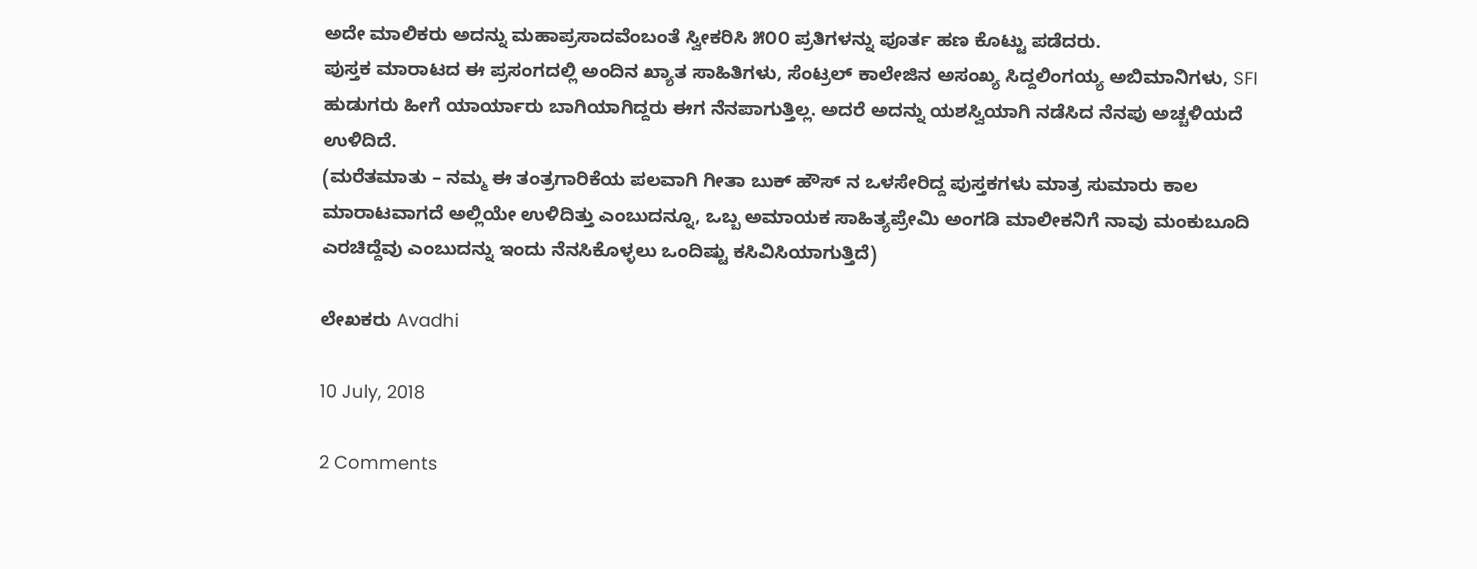ಅದೇ ಮಾಲಿಕರು ಅದನ್ನು ಮಹಾಪ್ರಸಾದವೆಂಬಂತೆ ಸ್ವೀಕರಿಸಿ ೫೦೦ ಪ್ರತಿಗಳನ್ನು ಪೂರ್ತ ಹಣ ಕೊಟ್ಟು ಪಡೆದರು.
ಪುಸ್ತಕ ಮಾರಾಟದ ಈ ಪ್ರಸಂಗದಲ್ಲಿ ಅಂದಿನ‌ ಖ್ಯಾತ ಸಾಹಿತಿಗಳು, ಸೆಂಟ್ರಲ್ ಕಾಲೇಜಿನ ಅಸಂಖ್ಯ ಸಿದ್ದಲಿಂಗಯ್ಯ ಅಬಿಮಾನಿಗಳು, SFI ಹುಡುಗರು ಹೀಗೆ ಯಾರ್ಯಾರು ಬಾಗಿಯಾಗಿದ್ದರು ಈಗ ನೆನಪಾಗುತ್ತಿಲ್ಲ. ಅದರೆ ಅದನ್ನು ಯಶಸ್ವಿಯಾಗಿ ನಡೆಸಿದ ನೆನಪು ಅಚ್ಚಳಿಯದೆ ಉಳಿದಿದೆ.
(ಮರೆತಮಾತು – ನಮ್ಮ ಈ ತಂತ್ರಗಾರಿಕೆಯ ಪಲವಾಗಿ ಗೀತಾ ಬುಕ್ ಹೌಸ್ ನ ಒಳಸೇರಿದ್ದ ಪುಸ್ತಕಗಳು ಮಾತ್ರ ಸುಮಾರು ಕಾಲ ಮಾರಾಟವಾಗದೆ ಅಲ್ಲಿಯೇ ಉಳಿದಿತ್ತು ಎಂಬುದನ್ನೂ, ಒಬ್ಬ ಅಮಾಯಕ ಸಾಹಿತ್ಯಪ್ರೇಮಿ ಅಂಗಡಿ ಮಾಲೀಕನಿಗೆ ನಾವು ಮಂಕುಬೂದಿ ಎರಚಿದ್ದೆವು ಎಂಬುದನ್ನು ಇಂದು ನೆನಸಿಕೊಳ್ಳಲು ಒಂದಿಷ್ಟು ಕಸಿವಿಸಿಯಾಗುತ್ತಿದೆ)

ಲೇಖಕರು Avadhi

10 July, 2018

2 Comments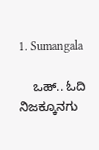1. Sumangala

    ಒಹ್.. ಓದಿ ನಿಜಕ್ಕೂನಗು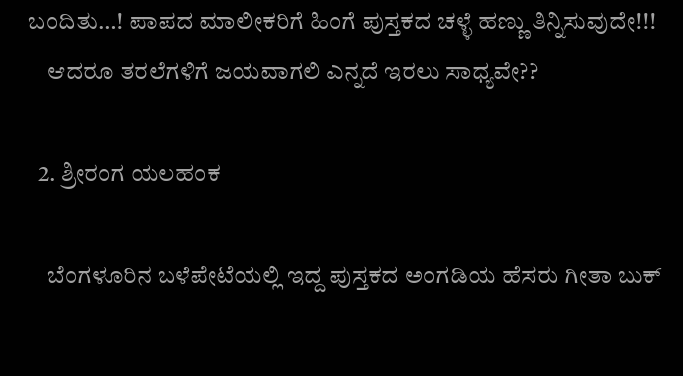ಬಂದಿತು…! ಪಾಪದ ಮಾಲೀಕರಿಗೆ ಹಿಂಗೆ ಪುಸ್ತಕದ ಚಳ್ಳೆ ಹಣ್ಣು ತಿನ್ನಿಸುವುದೇ!!!
    ಆದರೂ ತರಲೆಗಳಿಗೆ ಜಯವಾಗಲಿ ಎನ್ನದೆ ಇರಲು ಸಾಧ್ಯವೇ??

  2. ಶ್ರೀರಂಗ ಯಲಹಂಕ

    ಬೆಂಗಳೂರಿನ ಬಳೆಪೇಟೆಯಲ್ಲಿ ಇದ್ದ ಪುಸ್ತಕದ ಅಂಗಡಿಯ ಹೆಸರು ಗೀತಾ ಬುಕ್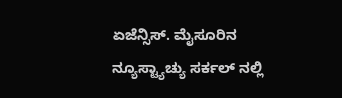ಏಜೆನ್ಸಿಸ್. ಮೈಸೂರಿನ ನ್ಯೂಸ್ಟ್ಯಾಚ್ಯು ಸರ್ಕಲ್ ನಲ್ಲಿ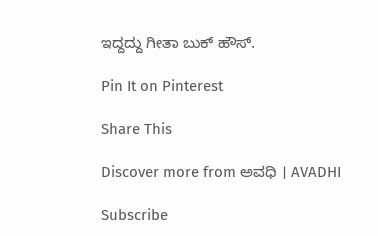ಇದ್ದದ್ದು ಗೀತಾ ಬುಕ್ ಹೌಸ್.

Pin It on Pinterest

Share This

Discover more from ಅವಧಿ । AVADHI

Subscribe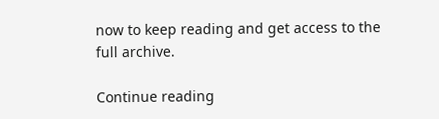now to keep reading and get access to the full archive.

Continue reading